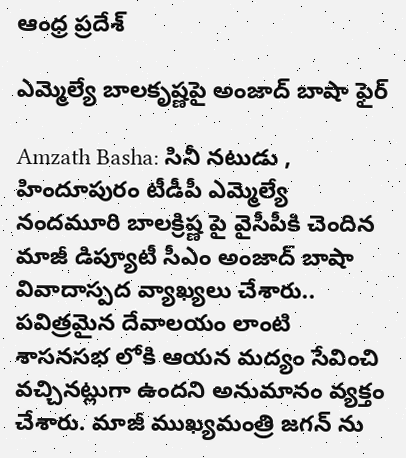ఆంధ్ర ప్రదేశ్

ఎమ్మెల్యే బాలకృష్ణపై అంజాద్ బాషా ఫైర్

Amzath Basha: సినీ నటుడు , హిందూపురం టీడీపీ ఎమ్మెల్యే నందమూరి బాలక్రిష్ణ పై వైసీపీకి చెందిన మాజీ డిప్యూటీ సీఎం అంజాద్ బాషా వివాదాస్పద వ్యాఖ్యలు చేశారు.. పవిత్రమైన దేవాలయం లాంటి శాసనసభ లోకి ఆయన మద్యం సేవించి వచ్చినట్లుగా ఉందని అనుమానం వ్యక్తం చేశారు. మాజీ ముఖ్యమంత్రి జగన్ ను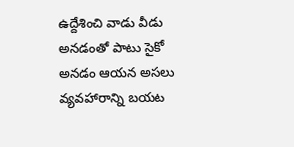ఉద్దేశించి వాడు వీడు అనడంతో పాటు సైకో అనడం ఆయన అసలు వ్యవహారాన్ని బయట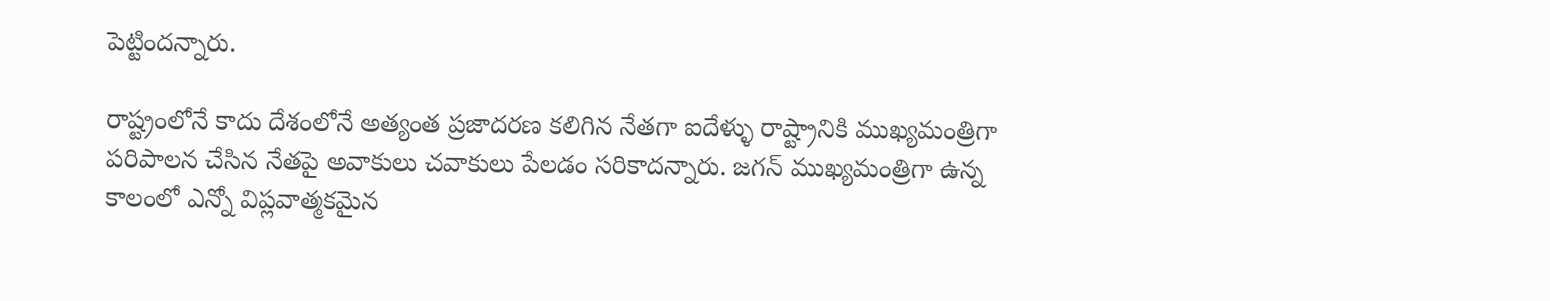పెట్టిందన్నారు.

రాష్ట్రంలోనే కాదు దేశంలోనే అత్యంత ప్రజాదరణ కలిగిన నేతగా ఐదేళ్ళు రాష్ట్రానికి ముఖ్యమంత్రిగా పరిపాలన చేసిన నేతపై అవాకులు చవాకులు పేలడం సరికాదన్నారు. జగన్ ముఖ్యమంత్రిగా ఉన్న కాలంలో ఎన్నో విప్లవాత్మకమైన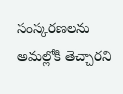సంస్కరణలను అమల్లోకి తెచ్చారని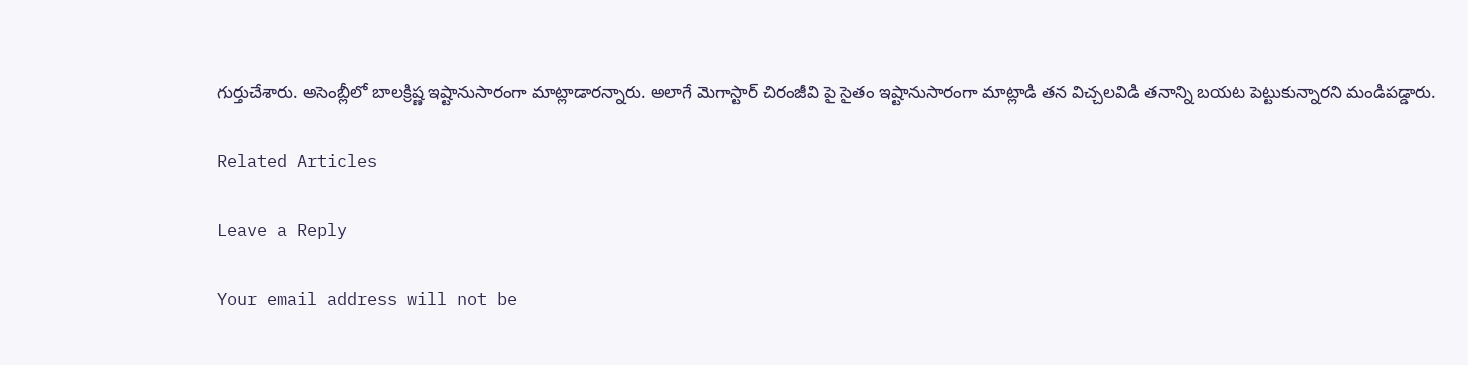గుర్తుచేశారు. అసెంబ్లీలో బాలక్రిష్ణ ఇష్టానుసారంగా మాట్లాడారన్నారు. అలాగే మెగాస్టార్ చిరంజీవి పై సైతం ఇష్టానుసారంగా మాట్లాడి తన విచ్చలవిడి తనాన్ని బయట పెట్టుకున్నారని మండిపడ్డారు.

Related Articles

Leave a Reply

Your email address will not be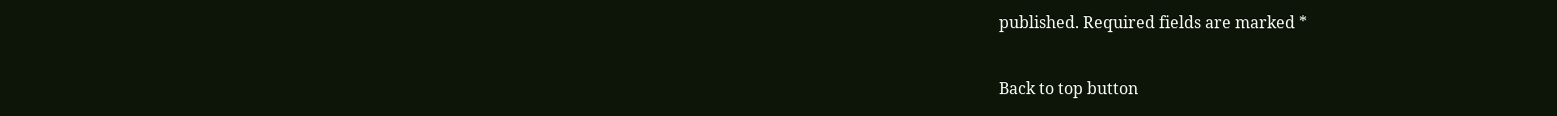published. Required fields are marked *

Back to top button